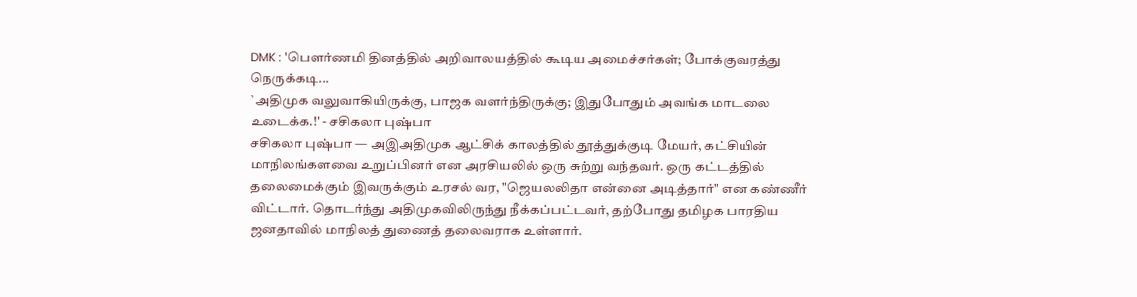DMK : 'பௌர்ணமி தினத்தில் அறிவாலயத்தில் கூடிய அமைச்சர்கள்; போக்குவரத்து நெருக்கடி...
`அதிமுக வலுவாகியிருக்கு, பாஜக வளர்ந்திருக்கு; இதுபோதும் அவங்க மாடலை உடைக்க.!' - சசிகலா புஷ்பா
சசிகலா புஷ்பா — அஇஅதிமுக ஆட்சிக் காலத்தில் தூத்துக்குடி மேயர், கட்சியின் மாநிலங்களவை உறுப்பினர் என அரசியலில் ஒரு சுற்று வந்தவர். ஒரு கட்டத்தில் தலைமைக்கும் இவருக்கும் உரசல் வர, "ஜெயலலிதா என்னை அடித்தார்" என கண்ணீர் விட்டார். தொடர்ந்து அதிமுகவிலிருந்து நீக்கப்பட்டவர், தற்போது தமிழக பாரதிய ஜனதாவில் மாநிலத் துணைத் தலைவராக உள்ளார்.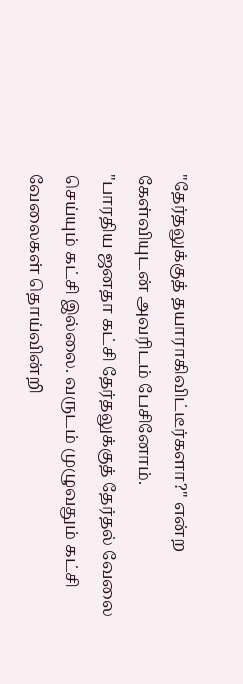"தேர்தலுக்குத் தயாராகிவிட்டீர்களா?" என்ற கேள்வியுடன் அவரிடம் பேசினோம்.
"பாரதிய ஜனதா கட்சி தேர்தலுக்குத் தேர்தல் வேலை செய்யும் கட்சி இல்லை. வருடம் முழுவதும் கட்சி வேலைகள் தொய்வின்றி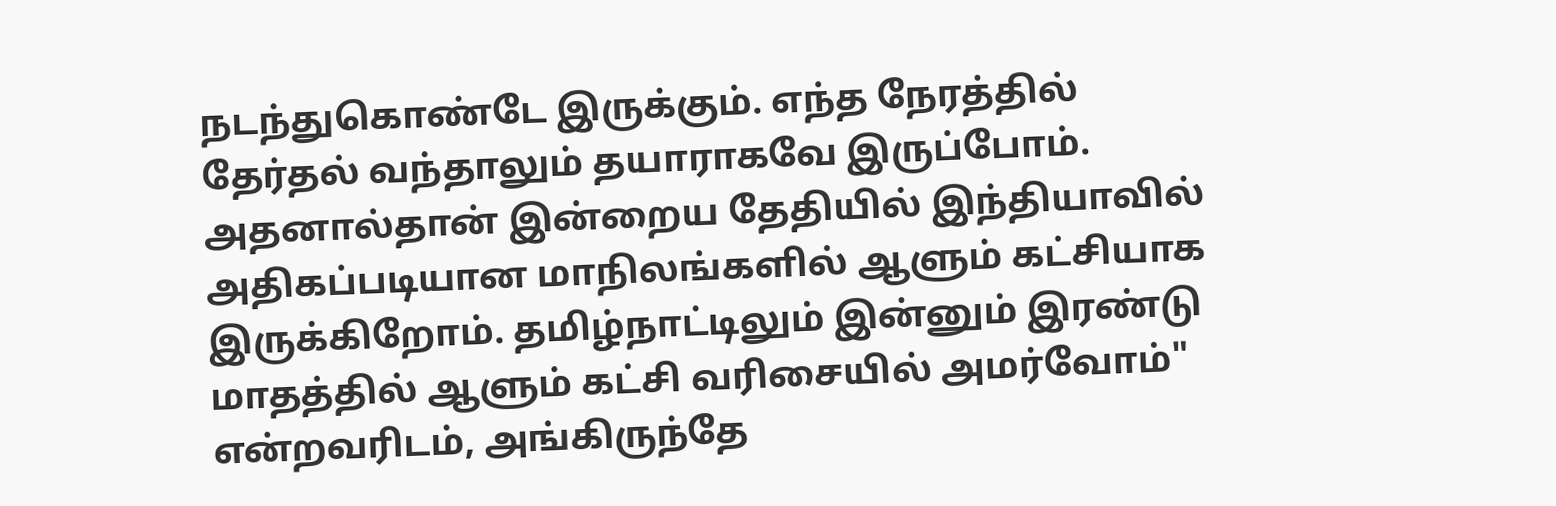நடந்துகொண்டே இருக்கும். எந்த நேரத்தில் தேர்தல் வந்தாலும் தயாராகவே இருப்போம். அதனால்தான் இன்றைய தேதியில் இந்தியாவில் அதிகப்படியான மாநிலங்களில் ஆளும் கட்சியாக இருக்கிறோம். தமிழ்நாட்டிலும் இன்னும் இரண்டு மாதத்தில் ஆளும் கட்சி வரிசையில் அமர்வோம்" என்றவரிடம், அங்கிருந்தே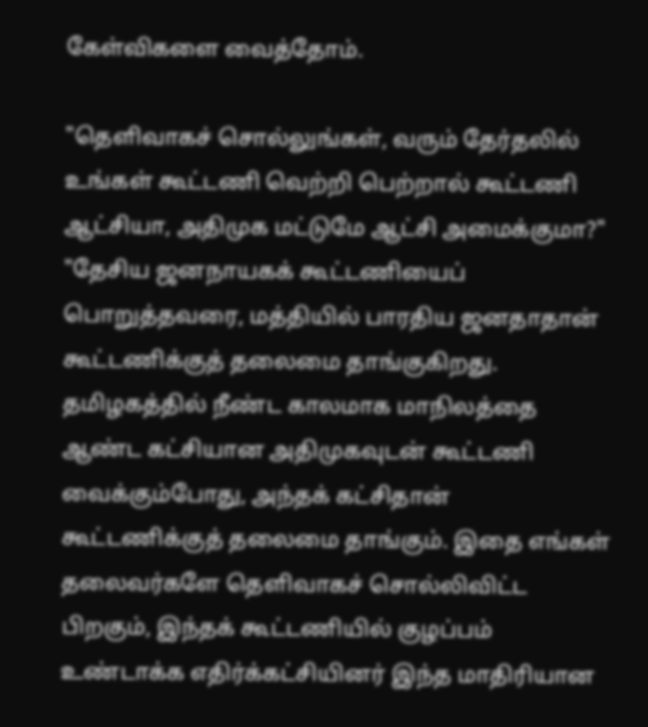கேள்விகளை வைத்தோம்.

"தெளிவாகச் சொல்லுங்கள், வரும் தேர்தலில் உங்கள் கூட்டணி வெற்றி பெற்றால் கூட்டணி ஆட்சியா, அதிமுக மட்டுமே ஆட்சி அமைக்குமா?"
"தேசிய ஜனநாயகக் கூட்டணியைப் பொறுத்தவரை, மத்தியில் பாரதிய ஜனதாதான் கூட்டணிக்குத் தலைமை தாங்குகிறது. தமிழகத்தில் நீண்ட காலமாக மாநிலத்தை ஆண்ட கட்சியான அதிமுகவுடன் கூட்டணி வைக்கும்போது, அந்தக் கட்சிதான் கூட்டணிக்குத் தலைமை தாங்கும். இதை எங்கள் தலைவர்களே தெளிவாகச் சொல்லிவிட்ட பிறகும், இந்தக் கூட்டணியில் குழப்பம் உண்டாக்க எதிர்க்கட்சியினர் இந்த மாதிரியான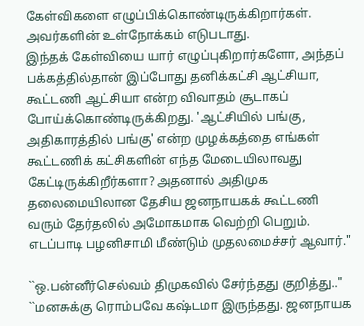கேள்விகளை எழுப்பிக்கொண்டிருக்கிறார்கள். அவர்களின் உள்நோக்கம் எடுபடாது.
இந்தக் கேள்வியை யார் எழுப்புகிறார்களோ, அந்தப் பக்கத்தில்தான் இப்போது தனிக்கட்சி ஆட்சியா, கூட்டணி ஆட்சியா என்ற விவாதம் சூடாகப் போய்க்கொண்டிருக்கிறது. 'ஆட்சியில் பங்கு, அதிகாரத்தில் பங்கு' என்ற முழக்கத்தை எங்கள் கூட்டணிக் கட்சிகளின் எந்த மேடையிலாவது கேட்டிருக்கிறீர்களா? அதனால் அதிமுக தலைமையிலான தேசிய ஜனநாயகக் கூட்டணி வரும் தேர்தலில் அமோகமாக வெற்றி பெறும். எடப்பாடி பழனிசாமி மீண்டும் முதலமைச்சர் ஆவார்."

``ஒ.பன்னீர்செல்வம் திமுகவில் சேர்ந்தது குறித்து.."
``மனசுக்கு ரொம்பவே கஷ்டமா இருந்தது. ஜனநாயக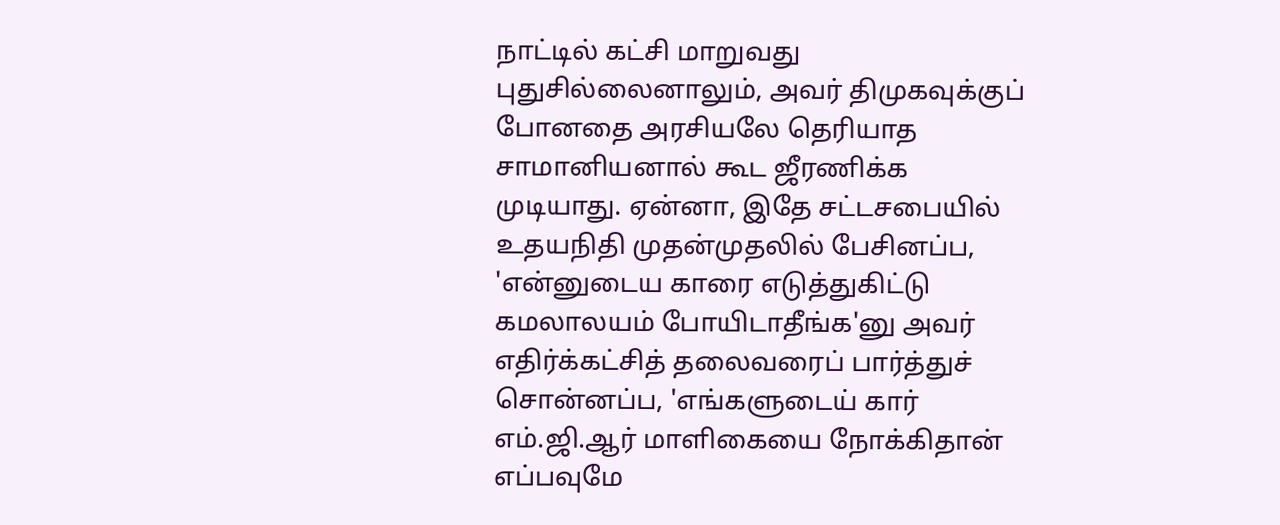நாட்டில் கட்சி மாறுவது புதுசில்லைனாலும், அவர் திமுகவுக்குப் போனதை அரசியலே தெரியாத சாமானியனால் கூட ஜீரணிக்க முடியாது. ஏன்னா, இதே சட்டசபையில் உதயநிதி முதன்முதலில் பேசினப்ப, 'என்னுடைய காரை எடுத்துகிட்டு கமலாலயம் போயிடாதீங்க'னு அவர் எதிர்க்கட்சித் தலைவரைப் பார்த்துச் சொன்னப்ப, 'எங்களுடைய் கார் எம்.ஜி.ஆர் மாளிகையை நோக்கிதான் எப்பவுமே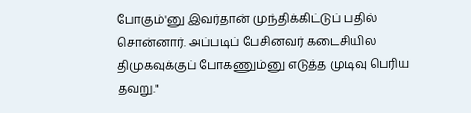போகும்'னு இவர்தான் முந்திக்கிட்டுப் பதில் சொன்னார். அப்படிப் பேசினவர் கடைசியில திமுகவுக்குப் போகணும்னு எடுத்த முடிவு பெரிய தவறு."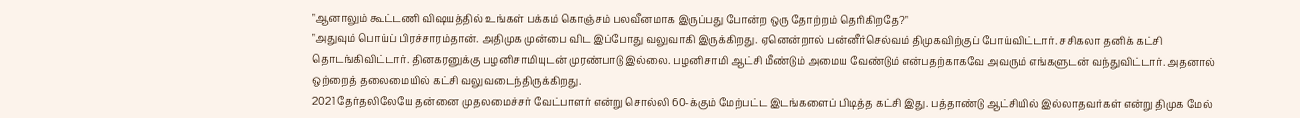"ஆனாலும் கூட்டணி விஷயத்தில் உங்கள் பக்கம் கொஞ்சம் பலவீனமாக இருப்பது போன்ற ஒரு தோற்றம் தெரிகிறதே?"
"அதுவும் பொய்ப் பிரச்சாரம்தான். அதிமுக முன்பை விட இப்போது வலுவாகி இருக்கிறது. ஏனென்றால் பன்னீர்செல்வம் திமுகவிற்குப் போய்விட்டார். சசிகலா தனிக் கட்சி தொடங்கிவிட்டார். தினகரனுக்கு பழனிசாமியுடன் முரண்பாடு இல்லை. பழனிசாமி ஆட்சி மீண்டும் அமைய வேண்டும் என்பதற்காகவே அவரும் எங்களுடன் வந்துவிட்டார். அதனால் ஒற்றைத் தலைமையில் கட்சி வலுவடைந்திருக்கிறது.
2021 தேர்தலிலேயே தன்னை முதலமைச்சர் வேட்பாளர் என்று சொல்லி 60-க்கும் மேற்பட்ட இடங்களைப் பிடித்த கட்சி இது. பத்தாண்டு ஆட்சியில் இல்லாதவர்கள் என்று திமுக மேல்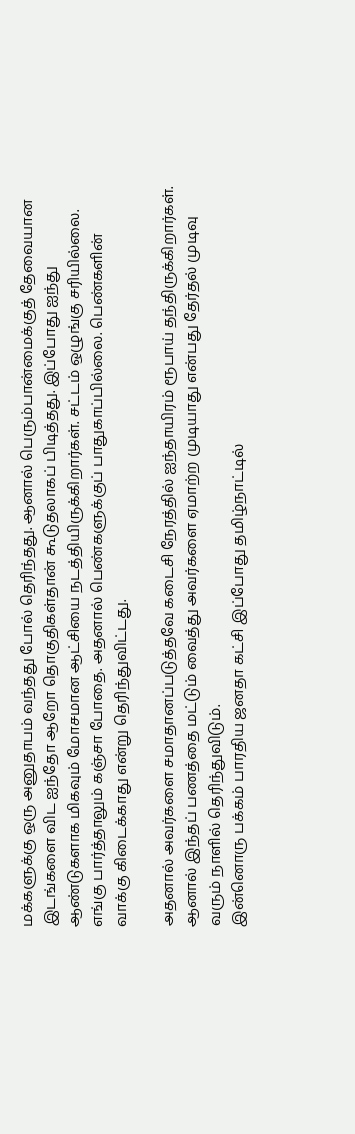மக்களுக்கு ஒரு அனுதாபம் வந்தது போல் தெரிந்தது. ஆனால் பெரும்பான்மைக்குத் தேவையான இடங்களை விட ஐந்தோ ஆறோ தொகுதிகள்தான் கூடுதலாகப் பிடித்தது. இப்போது ஐந்து ஆண்டுகளாக மிகவும் மோசமான ஆட்சியை நடத்தியிருக்கிறார்கள். சட்டம் ஒழுங்கு சரியில்லை. எங்கு பார்த்தாலும் கஞ்சா போதை. அதனால் பெண்களுக்குப் பாதுகாப்பில்லை. பெண்களின் வாக்கு கிடைக்காது என்று தெரிந்துவிட்டது.

அதனால் அவர்களை சமாதானப்படுத்தவே கடைசி நேரத்தில் ஐந்தாயிரம் ரூபாய் தந்திருக்கிறார்கள். ஆனால் இந்தப் பணத்தை மட்டும் வைத்து அவர்களை ஏமாற்ற முடியாது என்பது தேர்தல் முடிவு வரும் நாளில் தெரிந்துவிடும்.
இன்னொரு பக்கம் பாரதிய ஜனதா கட்சி இப்போது தமிழ்நாட்டில்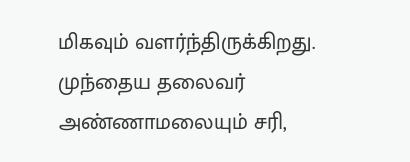மிகவும் வளர்ந்திருக்கிறது. முந்தைய தலைவர் அண்ணாமலையும் சரி,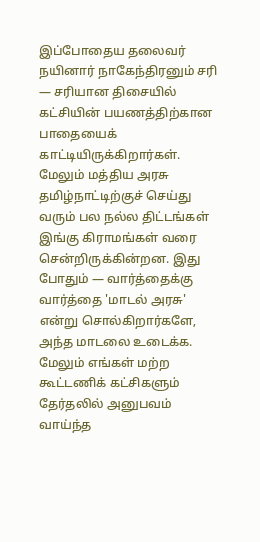இப்போதைய தலைவர் நயினார் நாகேந்திரனும் சரி — சரியான திசையில் கட்சியின் பயணத்திற்கான பாதையைக் காட்டியிருக்கிறார்கள். மேலும் மத்திய அரசு தமிழ்நாட்டிற்குச் செய்து வரும் பல நல்ல திட்டங்கள் இங்கு கிராமங்கள் வரை சென்றிருக்கின்றன. இது போதும் — வார்த்தைக்கு வார்த்தை 'மாடல் அரசு' என்று சொல்கிறார்களே, அந்த மாடலை உடைக்க.
மேலும் எங்கள் மற்ற கூட்டணிக் கட்சிகளும் தேர்தலில் அனுபவம் வாய்ந்த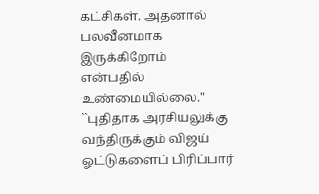கட்சிகள். அதனால் பலவீனமாக இருக்கிறோம் என்பதில் உண்மையில்லை."
``புதிதாக அரசியலுக்கு வந்திருக்கும் விஜய் ஓட்டுகளைப் பிரிப்பார்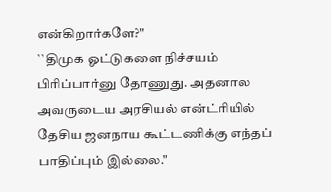என்கிறார்களே?"
``திமுக ஓட்டுகளை நிச்சயம் பிரிப்பார்னு தோணுது. அதனால அவருடைய அரசியல் என்ட்ரியில் தேசிய ஜனநாய கூட்டணிக்கு எந்தப் பாதிப்பும் இல்லை."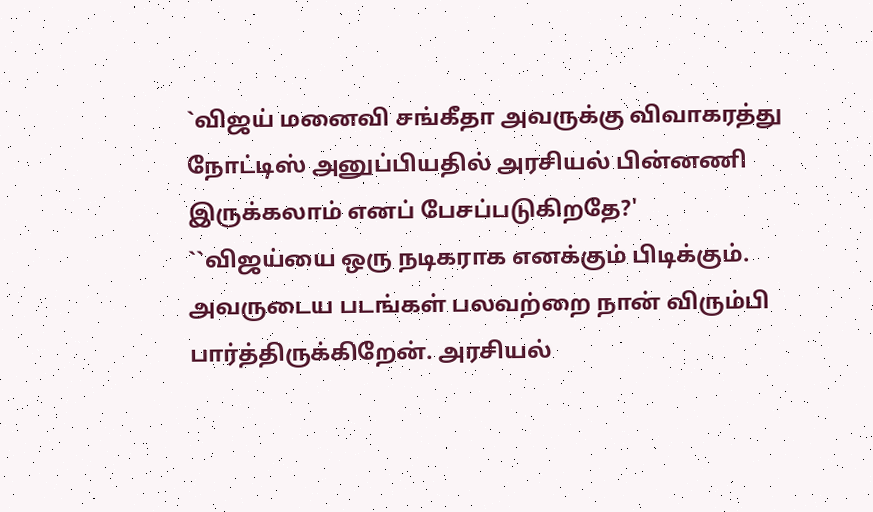`விஜய் மனைவி சங்கீதா அவருக்கு விவாகரத்து நோட்டிஸ் அனுப்பியதில் அரசியல் பின்னணி இருக்கலாம் எனப் பேசப்படுகிறதே?'
``விஜய்யை ஒரு நடிகராக எனக்கும் பிடிக்கும். அவருடைய படங்கள் பலவற்றை நான் விரும்பி பார்த்திருக்கிறேன். அரசியல்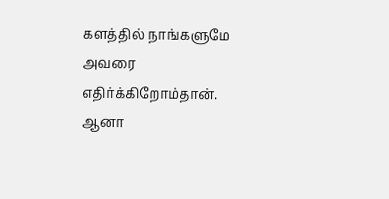களத்தில் நாங்களுமே அவரை எதிர்க்கிறோம்தான். ஆனா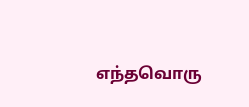எந்தவொரு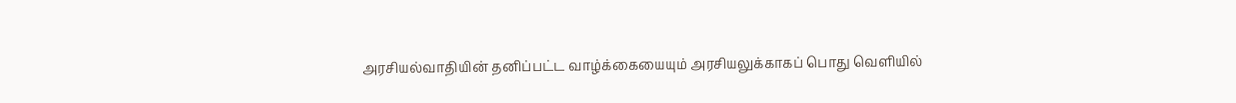அரசியல்வாதியின் தனிப்பட்ட வாழ்க்கையையும் அரசியலுக்காகப் பொது வெளியில்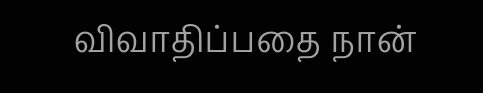விவாதிப்பதை நான்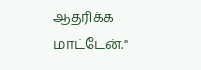ஆதரிக்க மாட்டேன்."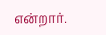என்றார்.